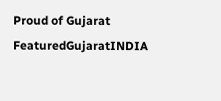Proud of Gujarat
FeaturedGujaratINDIA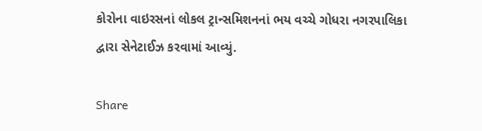કોરોના વાઇરસનાં લોકલ ટ્રાન્સમિશનનાં ભય વચ્ચે ગોધરા નગરપાલિકા દ્વારા સેનેટાઈઝ કરવામાં આવ્યું.

Share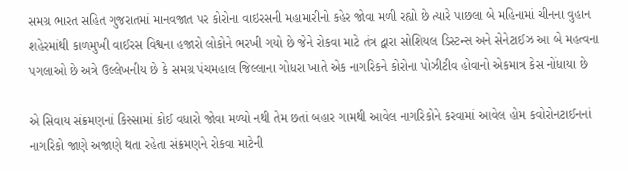સમગ્ર ભારત સહિત ગુજરાતમાં માનવજાત પર કોરોના વાઇરસની મહામારીનો કહેર જોવા મળી રહ્યો છે ત્યારે પાછલા બે મહિનામાં ચીનના વુહાન શહેરમાંથી કાળમુખી વાઈરસ વિશ્વના હજારો લોકોને ભરખી ગયો છે જેને રોકવા માટે તંત્ર દ્વારા સોશિયલ ડિસ્ટન્સ અને સેનેટાઈઝ આ બે મહત્વના પગલાઓ છે અત્રે ઉલ્લેખનીય છે કે સમગ્ર પંચમહાલ જિલ્લાના ગોધરા ખાતે એક નાગરિકને કોરોના પોઝીટીવ હોવાનો એકમાત્ર કેસ નોંધાયા છે

એ સિવાય સંક્રમણનાં કિસ્સામાં કોઈ વધારો જોવા મળ્યો નથી તેમ છતાં બહાર ગામથી આવેલ નાગરિકોને કરવામાં આવેલ હોમ કવોરોનટાઈનનાં નાગરિકો જાણે અજાણે થતા રહેતા સંક્રમણને રોકવા માટેની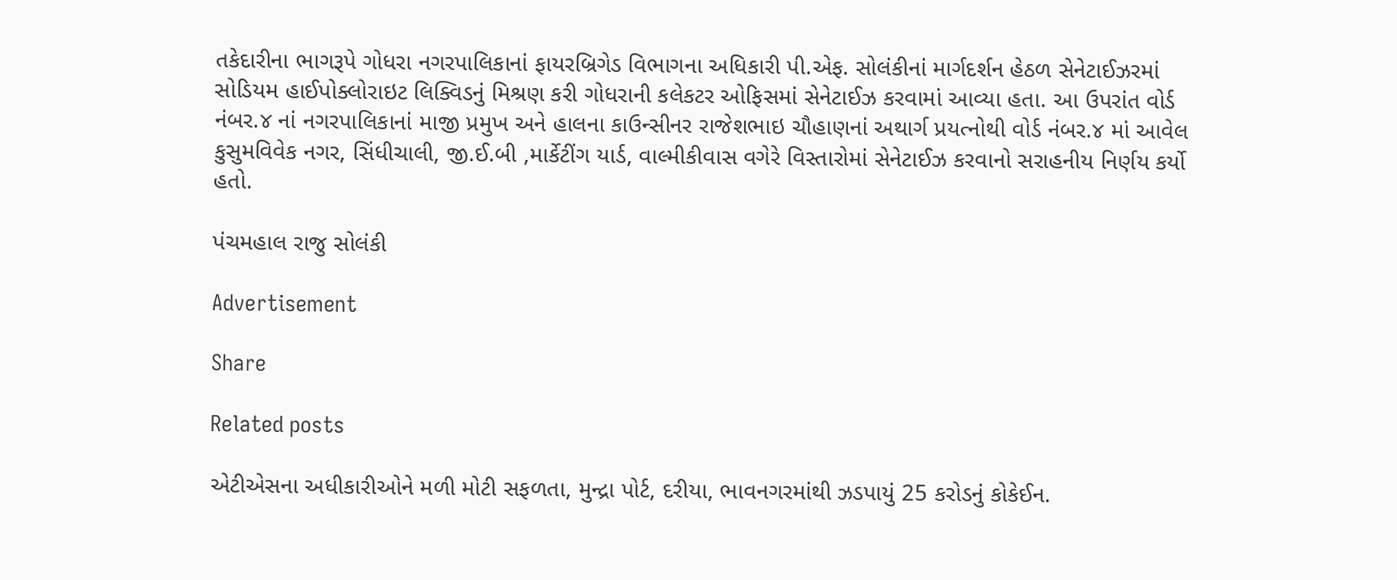તકેદારીના ભાગરૂપે ગોધરા નગરપાલિકાનાં ફાયરબ્રિગેડ વિભાગના અધિકારી પી.એફ. સોલંકીનાં માર્ગદર્શન હેઠળ સેનેટાઈઝરમાં સોડિયમ હાઈપોક્લોરાઇટ લિક્વિડનું મિશ્રણ કરી ગોધરાની કલેકટર ઓફિસમાં સેનેટાઈઝ કરવામાં આવ્યા હતા. આ ઉપરાંત વોર્ડ નંબર.૪ નાં નગરપાલિકાનાં માજી પ્રમુખ અને હાલના કાઉન્સીનર રાજેશભાઇ ચૌહાણનાં અથાર્ગ પ્રયત્નોથી વોર્ડ નંબર.૪ માં આવેલ કુસુમવિવેક નગર, સિંધીચાલી, જી.ઈ.બી ,માર્કેટીંગ યાર્ડ, વાલ્મીકીવાસ વગેરે વિસ્તારોમાં સેનેટાઈઝ કરવાનો સરાહનીય નિર્ણય કર્યો હતો.

પંચમહાલ રાજુ સોલંકી

Advertisement

Share

Related posts

એટીએસના અધીકારીઓને મળી મોટી સફળતા, મુન્દ્રા પોર્ટ, દરીયા, ભાવનગરમાંથી ઝડપાયું 25 કરોડનું કોકેઈન.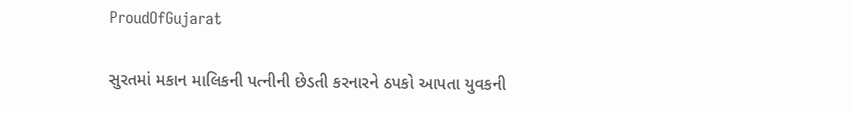ProudOfGujarat

સુરતમાં મકાન માલિકની પત્નીની છેડતી કરનારને ઠપકો આપતા યુવકની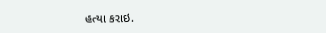હત્યા કરાઇ.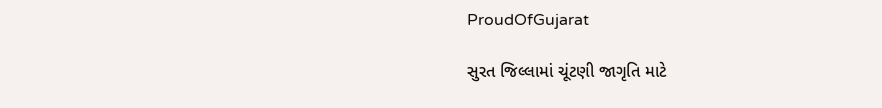ProudOfGujarat

સુરત જિલ્લામાં ચૂંટણી જાગૃતિ માટે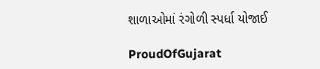શાળાઓમાં રંગોળી સ્પર્ધા યોજાઈ

ProudOfGujarat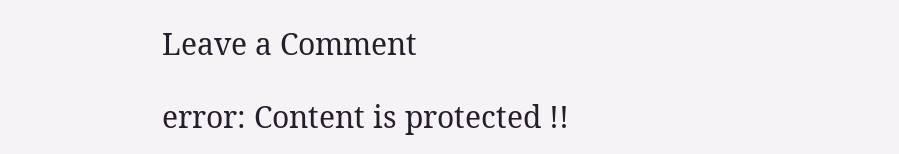Leave a Comment

error: Content is protected !!